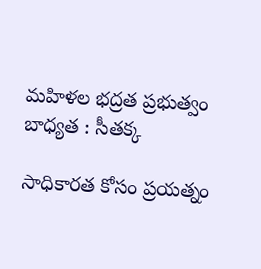మ‌హిళ‌ల భద్ర‌త ప్ర‌భుత్వం బాధ్య‌త : సీత‌క్క

సాధికార‌త కోసం ప్ర‌య‌త్నం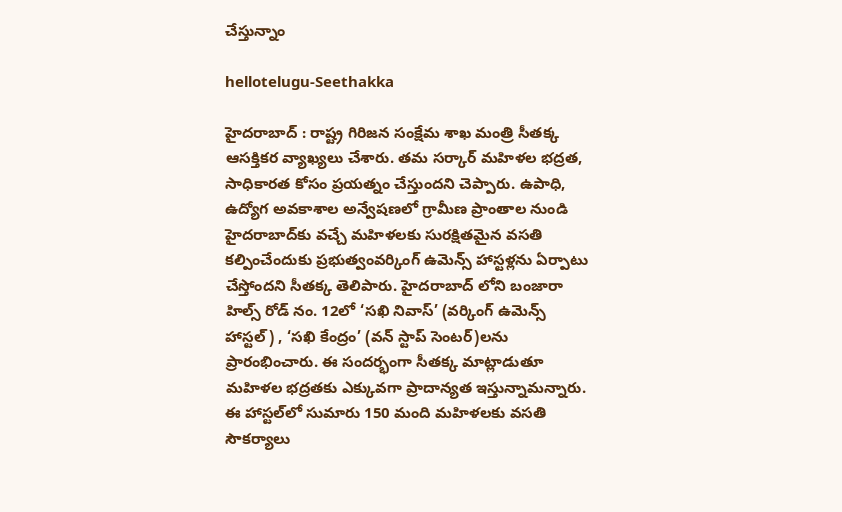చేస్తున్నాం

hellotelugu-Seethakka

హైద‌రాబాద్ : రాష్ట్ర గిరిజ‌న సంక్షేమ శాఖ మంత్రి సీత‌క్క ఆస‌క్తిక‌ర వ్యాఖ్య‌లు చేశారు. త‌మ స‌ర్కార్ మహిళ‌ల భ‌ద్ర‌త‌, సాధికార‌త కోసం ప్ర‌య‌త్నం చేస్తుంద‌ని చెప్పారు. ఉపాధి, ఉద్యోగ అవకాశాల అన్వేషణలో గ్రామీణ ప్రాంతాల నుండి హైదరాబాద్‌కు వచ్చే మహిళలకు సురక్షితమైన వసతి కల్పించేందుకు ప్రభుత్వంవర్కింగ్ ఉమెన్స్ హాస్టళ్లను ఏర్పాటు చేస్తోందని సీతక్క తెలిపారు. హైద‌రాబాద్ లోని బంజారా హిల్స్ రోడ్ నం. 12లో ‘సఖి నివాస్’ (వర్కింగ్ ఉమెన్స్ హాస్టల్) , ‘సఖి కేంద్రం’ (వన్ స్టాప్ సెంటర్)లను ప్రారంభించారు. ఈ సందర్భంగా సీత‌క్క మాట్లాడుతూ మ‌హిళ‌ల భ‌ద్ర‌త‌కు ఎక్కువ‌గా ప్రాదాన్య‌త ఇస్తున్నామ‌న్నారు. ఈ హాస్టల్‌లో సుమారు 150 మంది మహిళలకు వసతి సౌకర్యాలు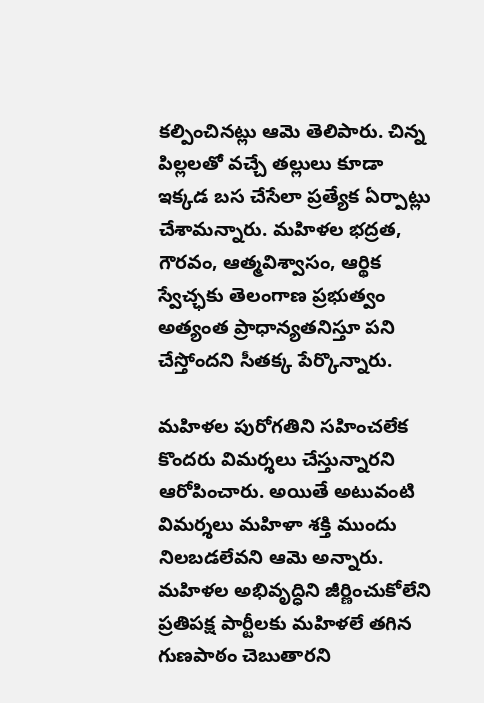కల్పించినట్లు ఆమె తెలిపారు. చిన్న పిల్లలతో వచ్చే తల్లులు కూడా ఇక్కడ బస చేసేలా ప్రత్యేక ఏర్పాట్లు చేశామ‌న్నారు. మహిళల భద్రత, గౌరవం, ఆత్మవిశ్వాసం, ఆర్థిక స్వేచ్ఛ‌కు తెలంగాణ ప్రభుత్వం అత్యంత ప్రాధాన్యతనిస్తూ పని చేస్తోందని సీతక్క పేర్కొన్నారు.

మహిళల పురోగతిని సహించలేక కొందరు విమర్శలు చేస్తున్నారని ఆరోపించారు. అయితే అటువంటి విమర్శలు మహిళా శక్తి ముందు నిలబడలేవని ఆమె అన్నారు. మహిళల అభివృద్ధిని జీర్ణించుకోలేని ప్రతిపక్ష పార్టీలకు మహిళలే తగిన గుణపాఠం చెబుతారని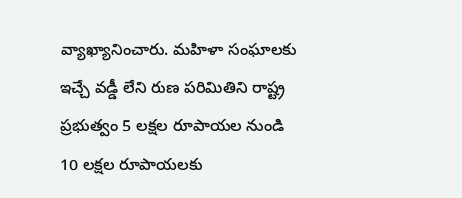వ్యాఖ్యానించారు. మహిళా సంఘాలకు ఇచ్చే వడ్డీ లేని రుణ పరిమితిని రాష్ట్ర ప్రభుత్వం 5 లక్షల రూపాయల నుండి 10 లక్షల రూపాయలకు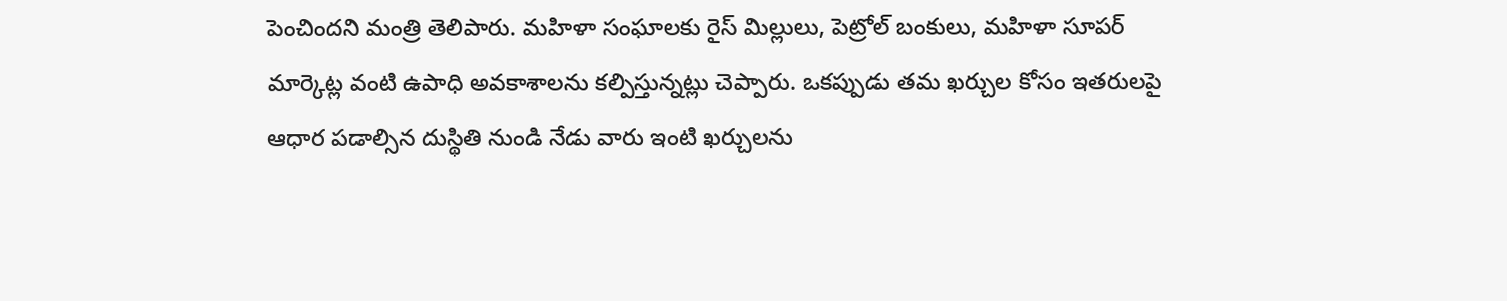పెంచిందని మంత్రి తెలిపారు. మహిళా సంఘాలకు రైస్ మిల్లులు, పెట్రోల్ బంకులు, మహిళా సూపర్ మార్కెట్ల వంటి ఉపాధి అవకాశాలను కల్పిస్తున్నట్లు చెప్పారు. ఒకప్పుడు తమ ఖర్చుల కోసం ఇతరులపై ఆధార పడాల్సిన దుస్థితి నుండి నేడు వారు ఇంటి ఖర్చులను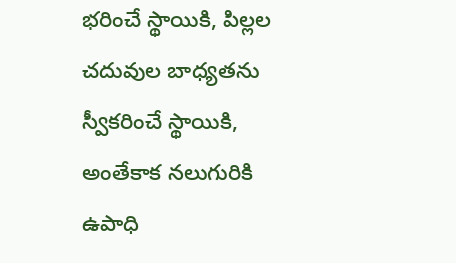భరించే స్థాయికి, పిల్లల చదువుల బాధ్యతను స్వీకరించే స్థాయికి, అంతేకాక నలుగురికి ఉపాధి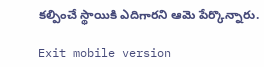కల్పించే స్థాయికి ఎదిగారని ఆమె పేర్కొన్నారు.

Exit mobile version